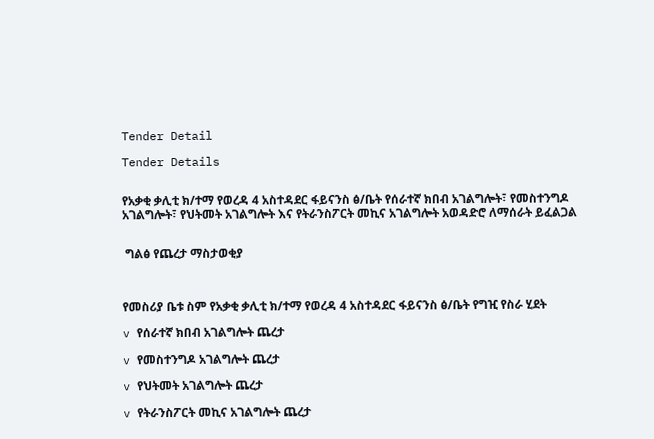Tender Detail

Tender Details


የአቃቂ ቃሊቲ ክ/ተማ የወረዳ 4 አስተዳደር ፋይናንስ ፅ/ቤት የሰራተኛ ክበብ አገልግሎት፣ የመስተንግዶ አገልግሎት፣ የህትመት አገልግሎት እና የትራንስፖርት መኪና አገልግሎት አወዳድሮ ለማሰራት ይፈልጋል


 ግልፅ የጨረታ ማስታወቂያ



የመስሪያ ቤቱ ስም የአቃቂ ቃሊቲ ክ/ተማ የወረዳ 4 አስተዳደር ፋይናንስ ፅ/ቤት የግዢ የስራ ሂደት

v የሰራተኛ ክበብ አገልግሎት ጨረታ

v የመስተንግዶ አገልግሎት ጨረታ

v የህትመት አገልግሎት ጨረታ

v የትራንስፖርት መኪና አገልግሎት ጨረታ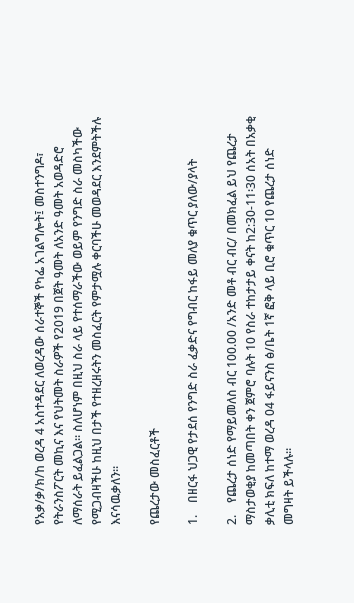የአቃ/ቃ/ክ/ከ ወረዳ 4 አስተዳደር ለወረዳው ሰራተኞች የካፌ አገልግሎት፤ መስተንግዶ፣  የትራንስፖርት መኪና እና የህትመት ስራዎች የ2019 በጀት ዓመት ለአንድ ዓመት አወዳድሮ ለማሰራት ይፈልጋል። ስለሆነም በዚህ ስራ ላይ የተሰማራችው ወይም የንግድ ስራ መስካችው  የሚጋብዛችሁ ከዚህ በታች የተዘረዘሩትን መስፈርት የምታሟሉ ቀርባችሁ መወዳደር እንደምትችሉ እናሳዉቃለን።

የጨረታው መስፈርቶች

1.    በዘርፋ ህጋዊ የታደሰ የንግድ ስራ ፈቃድና የግብር ከፋይ መለያ ቁጥር ያለው/ያላት

2.    የጨረታ ሰነድ የማይመለስ ብር 100.00 /አንድ መቶ ብር ብር/ በመክፈል ይህ የጨረታ ማስታወቂያ ከመጣበት ቀን ጀምሮ ባሉት 10 የስራ ተከታታይ ቀናት ከ2:30-11፡30 ሰአት በአቃቂ ቃሊቲ ክፍለ ከተማ ወረዳ 04 ፋይናንስ ፅ/ቤት 1ኛ ፎቅ ላይ ቢሮ ቁጥር 10 የጨረታ ሰነድ መግዛት ይችላሉ።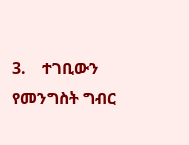3.    ተገቢውን የመንግስት ግብር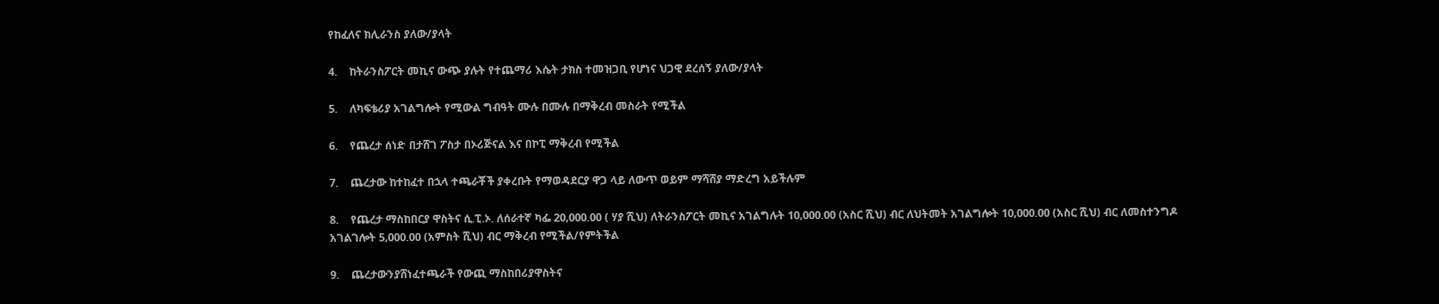የከፈለና ክሊራንስ ያለው/ያላት

4.    ከትራንስፖርት መኪና ውጭ ያሉት የተጨማሪ እሴት ታክስ ተመዝጋቢ የሆነና ህጋዊ ደረሰኝ ያለው/ያላት

5.    ለካፍቴሪያ አገልግሎት የሚውል ግብዓት ሙሉ በሙሉ በማቅረብ መስራት የሚችል

6.    የጨረታ ሰነድ በታሸገ ፖስታ በኦሪጅናል እና በኮፒ ማቅረብ የሚችል

7.    ጨረታው ከተከፈተ በኋላ ተጫራቾች ያቀረቡት የማወዳደርያ ዋጋ ላይ ለውጥ ወይም ማሻሸያ ማድረግ አይችሉም

8.    የጨረታ ማስከበርያ ዋስትና ሲ.ፒ.ኦ. ለሰራተኛ ካፌ 20,000.00 ( ሃያ ሺህ) ለትራንስፖርት መኪና አገልግሉት 10,000.00 (አስር ሺህ) ብር ለህትመት አገልግሎት 10,000.00 (አስር ሺህ) ብር ለመስተንግዶ አገልገሎት 5,000.00 (አምስት ሺህ) ብር ማቅረብ የሚችል/የምትችል

9.    ጨረታውንያሸነፈተጫራች የውጪ ማስከበሪያዋስትና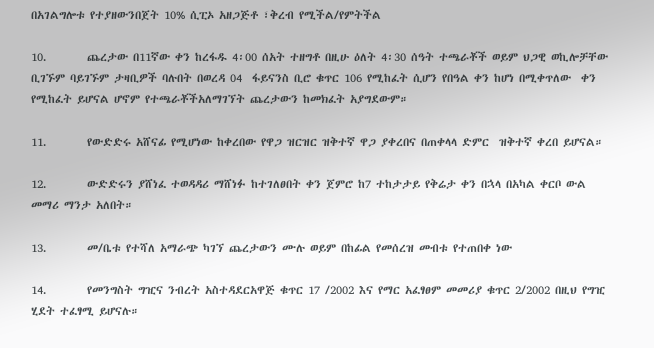በአገልግሎቱ የተያዘውንበጀት 10% ሲፒኦ አዘጋጅቶ ፣ቅረብ የሚችል/የምትችል

10.        ጨረታው በ11ኛው ቀን ከረፋዱ 4፡00 ሰአት ተዘግቶ በዚሁ ዕለት 4፡30 ሰዓት ተጫራቾች ወይም ህጋዊ ወኪሎቻቸው ቢገኙም ባይገኙም ታዛቢዎች ባሉበት በወረዳ 04  ፋይናንስ ቢሮ ቁጥር 106 የሚከፈት ሲሆን የበዓል ቀን ከሆነ በሚቀጥለው  ቀን የሚከፈት ይሆናል ሆኖም የተጫራቾችአለማገኘት ጨረታውን ከመክፈት አያግደውም።

11.        የውድድሩ አሸናፊ የሚሆነው ከቀረበው የዋጋ ዝርዝር ዝቅተኛ ዋጋ ያቀረበና በጠቀላላ ድምር  ዝቅተኛ ቀረበ ይሆናል።

12.        ውድድሩን ያሸነፈ ተወዳዳሪ ማሸነፉ ከተገለፀበት ቀን ጀምሮ ከ7 ተከታታይ የቅሬታ ቀን በኋላ በአካል ቀርቦ ውል መማሪ ማንታ አለበት።

13.        መ/ቤቱ የተሻለ አማራጭ ካገኘ ጨረታውን ሙሉ ወይም በከፊል የመሰረዝ መብቱ የተጠበቀ ነው

14.        የመንግስት ግዢና ንብረት አስተዳደርአዋጅ ቁጥር 17 /2002 እና የማር አፈፃፀም መመሪያ ቁጥር 2/2002 በዚህ የግዢ ሂደት ተፈፃሚ ይሆናሉ።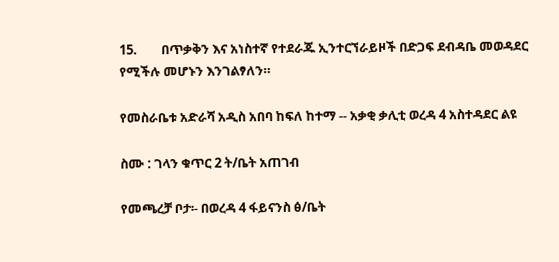15.        በጥቃቅን እና አነስተኛ የተደራጁ ኢንተርኘራይዞች በድጋፍ ደብዳቤ መወዳደር የሚችሉ መሆኑን እንገልፃለን።

የመስራቤቱ አድራሻ አዲስ አበባ ከፍለ ከተማ -- አቃቂ ቃሊቲ ወረዳ 4 አስተዳደር ልዩ

ስሙ : ገላን ቁጥር 2 ት/ቤት አጠገብ

የመጫረቻ ቦታ፡- በወረዳ 4 ፋይናንስ ፅ/ቤት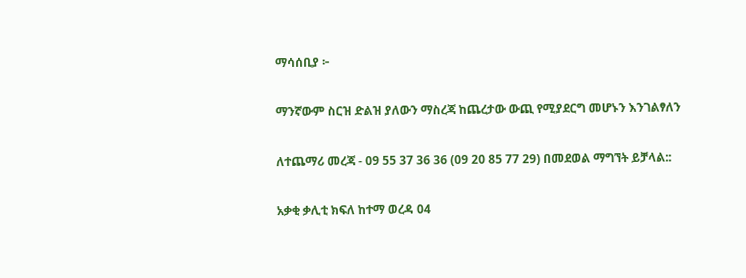ማሳሰቢያ ፦

ማንኛውም ስርዝ ድልዝ ያለውን ማስረጃ ከጨረታው ውጪ የሚያደርግ መሆኑን እንገልፃለን

ለተጨማሪ መረጃ - 09 55 37 36 36 (09 20 85 77 29) በመደወል ማግኘት ይቻላል::

አቃቂ ቃሊቲ ክፍለ ከተማ ወረዳ 04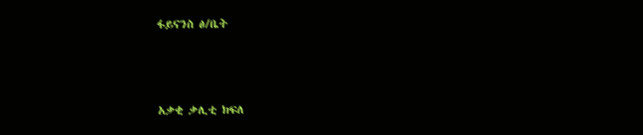ፋይናንስ ፅ/ቤት



አቃቂ ቃሊቲ ክፍለ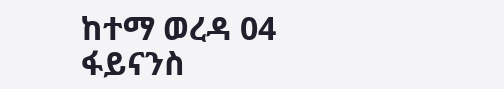ከተማ ወረዳ 04 ፋይናንስ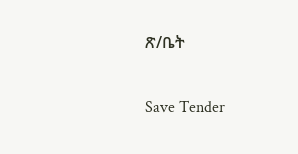ጽ/ቤት

Save Tender